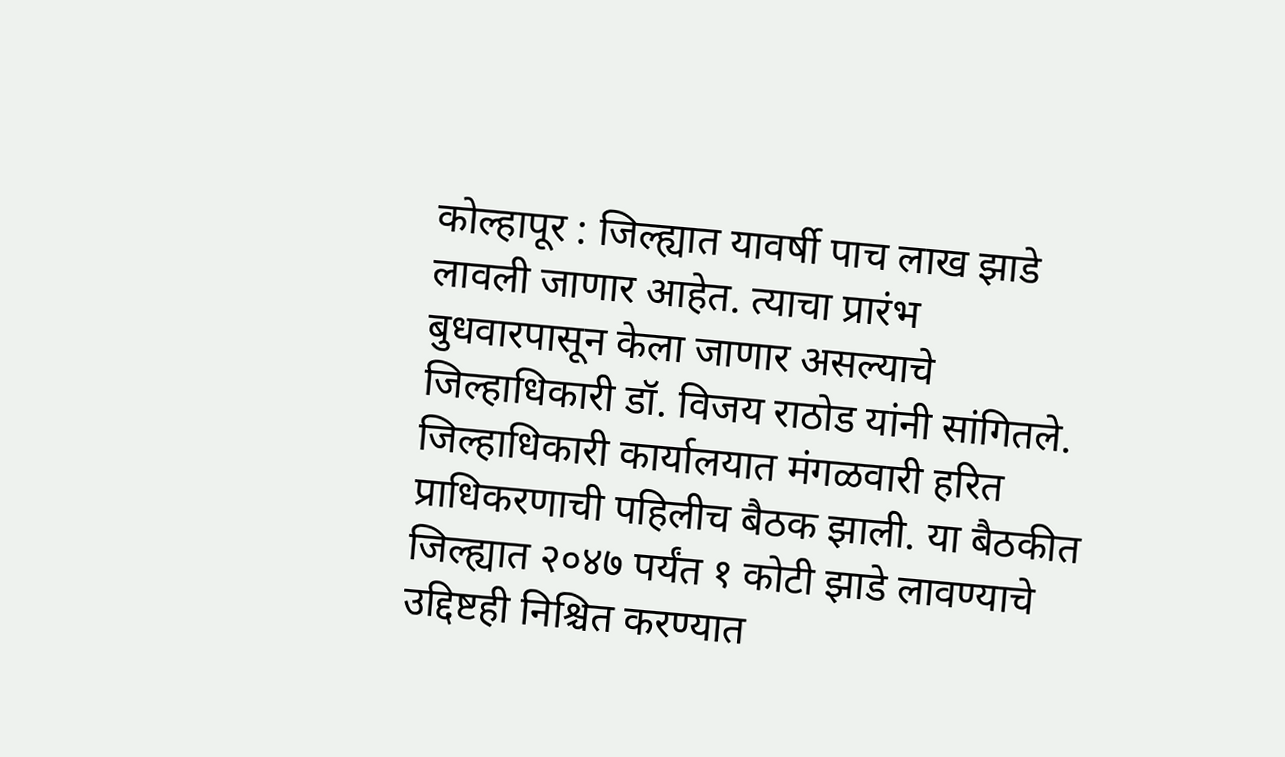कोल्हापूर : जिल्ह्यात यावर्षी पाच लाख झाडे लावली जाणार आहेत. त्याचा प्रारंभ बुधवारपासून केला जाणार असल्याचे जिल्हाधिकारी डॉ. विजय राठोड यांनी सांगितले. जिल्हाधिकारी कार्यालयात मंगळवारी हरित प्राधिकरणाची पहिलीच बैठक झाली. या बैठकीत जिल्ह्यात २०४७ पर्यंत १ कोटी झाडे लावण्याचे उद्दिष्टही निश्चित करण्यात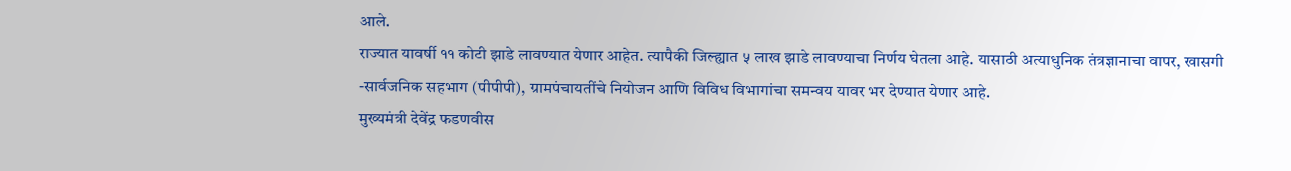आले.
राज्यात यावर्षी ११ कोटी झाडे लावण्यात येणार आहेत. त्यापैकी जिल्ह्यात ५ लाख झाडे लावण्याचा निर्णय घेतला आहे. यासाठी अत्याधुनिक तंत्रज्ञानाचा वापर, खासगी -सार्वजनिक सहभाग (पीपीपी), ग्रामपंचायतींचे नियोजन आणि विविध विभागांचा समन्वय यावर भर देण्यात येणार आहे.
मुख्यमंत्री देवेंद्र फडणवीस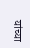यांच्या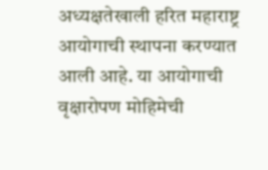अध्यक्षतेखाली हरित महाराष्ट्र आयोगाची स्थापना करण्यात आली आहे. या आयोगाची वृक्षारोपण मोहिमेची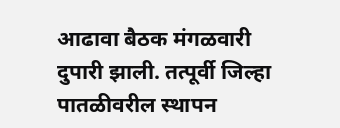आढावा बैठक मंगळवारी दुपारी झाली. तत्पूर्वी जिल्हा पातळीवरील स्थापन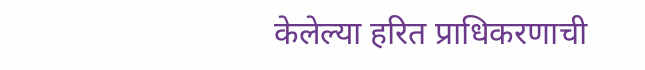केलेल्या हरित प्राधिकरणाची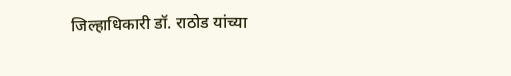जिल्हाधिकारी डॉ. राठोड यांच्या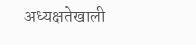अध्यक्षतेखाली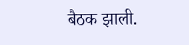बैठक झाली.